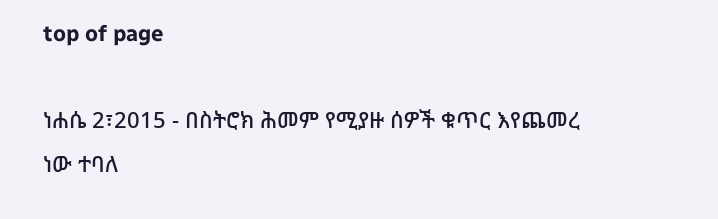top of page

ነሐሴ 2፣2015 - በስትሮክ ሕመም የሚያዙ ሰዎች ቁጥር እየጨመረ ነው ተባለ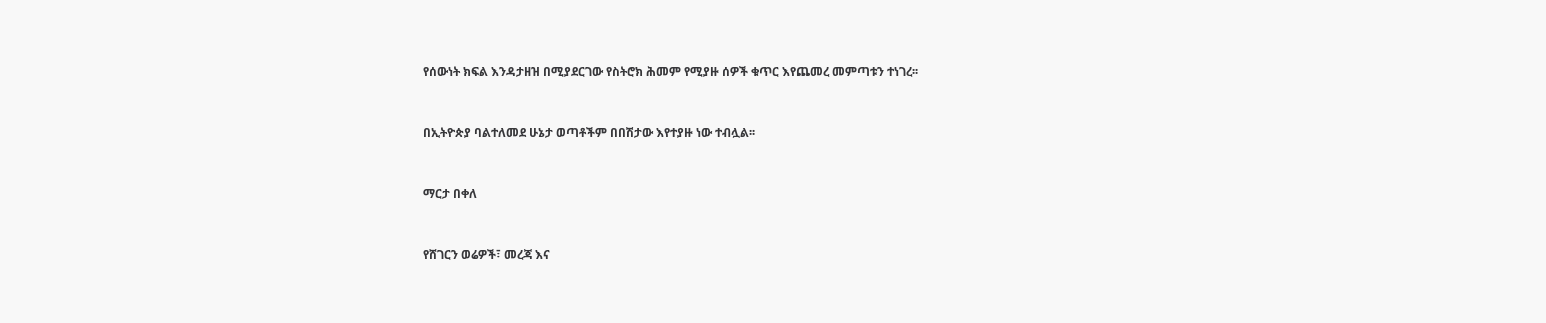የሰውነት ክፍል እንዳታዘዝ በሚያደርገው የስትሮክ ሕመም የሚያዙ ሰዎች ቁጥር እየጨመረ መምጣቱን ተነገረ፡፡


በኢትዮጵያ ባልተለመደ ሁኔታ ወጣቶችም በበሽታው እየተያዙ ነው ተብሏል፡፡


ማርታ በቀለ


የሸገርን ወሬዎች፣ መረጃ እና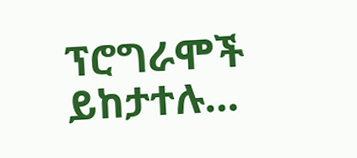ፕሮግራሞች ይከታተሉ…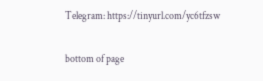Telegram: https://tinyurl.com/yc6tfzsw

bottom of page